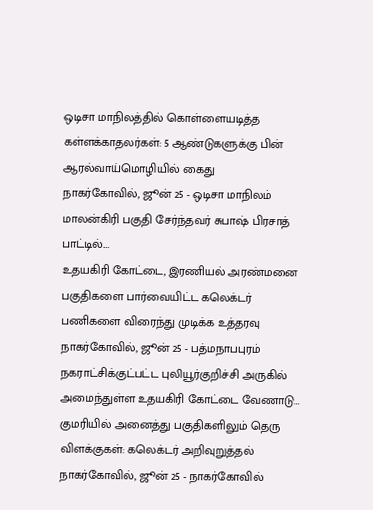ஒடிசா மாநிலத்தில் கொள்ளையடித்த கள்ளக்காதலர்கள்: 5 ஆண்டுகளுக்கு பின் ஆரல்வாய்மொழியில் கைது
நாகர்கோவில், ஜூன் 25 - ஒடிசா மாநிலம் மாலன்கிரி பகுதி சேர்ந்தவர் சுபாஷ் பிரசாத் பாட்டில்.…
உதயகிரி கோட்டை, இரணியல் அரண்மனை பகுதிகளை பார்வையிட்ட கலெக்டர் பணிகளை விரைந்து முடிக்க உத்தரவு
நாகர்கோவில், ஜூன் 25 - பத்மநாபபுரம் நகராட்சிக்குட்பட்ட புலியூர்குறிச்சி அருகில் அமைந்துள்ள உதயகிரி கோட்டை வேணாடு…
குமரியில் அனைத்து பகுதிகளிலும் தெரு விளக்குகள்: கலெக்டர் அறிவுறுத்தல்
நாகர்கோவில், ஜூன் 25 - நாகர்கோவில்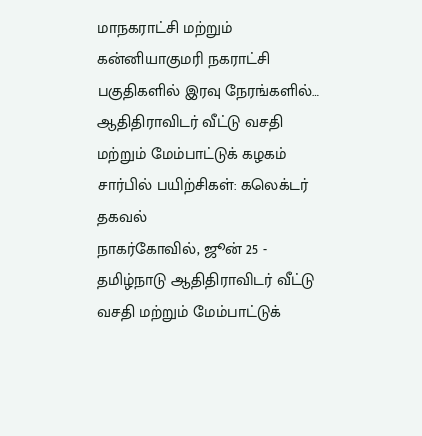மாநகராட்சி மற்றும் கன்னியாகுமரி நகராட்சி பகுதிகளில் இரவு நேரங்களில்…
ஆதிதிராவிடர் வீட்டு வசதி மற்றும் மேம்பாட்டுக் கழகம் சார்பில் பயிற்சிகள்: கலெக்டர் தகவல்
நாகர்கோவில், ஜூன் 25 - தமிழ்நாடு ஆதிதிராவிடர் வீட்டு வசதி மற்றும் மேம்பாட்டுக்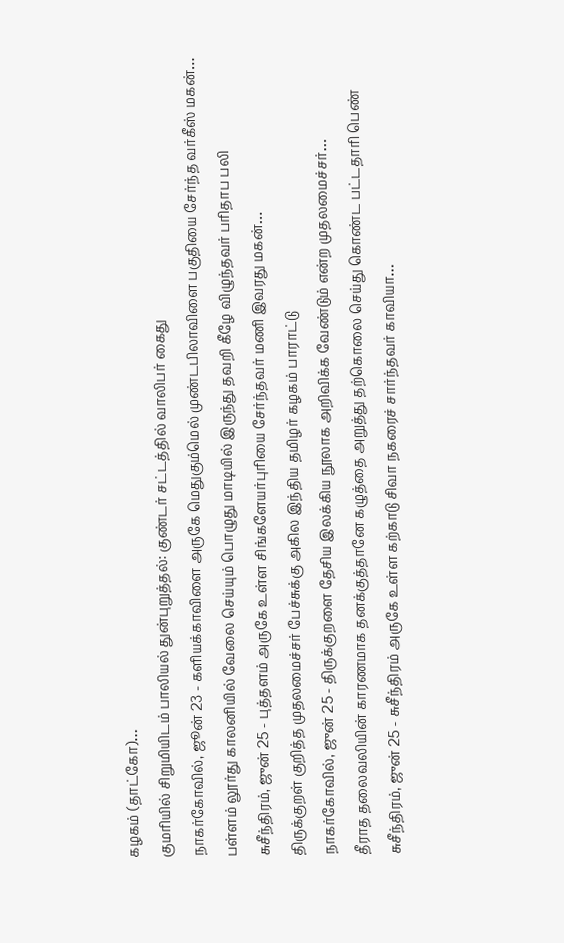கழகம் (தாட்கோ)…
குமரியில் சிறுமியிடம் பாலியல் துன்புறுத்தல்: குண்டர் சட்டத்தில் வாலிபர் கைது
நாகர்கோவில், ஜூன் 23 - களியக்காவிளை அருகே மெதுகும்மெல் முண்டபிலாவிளை பகுதியை சேர்ந்த வர்கீஸ் மகன்…
பள்ளம் லூர்து காலனியில் வேலை செய்யும் பொழுது மாடியில் இருந்து தவறி கீழே விழுந்தவர் பரிதாப பலி
சுசீந்திரம், ஜுன் 25 - புத்தளம் அருகே உள்ள சிங்களேயர்புரியை சேர்ந்தவர் மணி இவரது மகன்…
திருக்குறள் குறித்த முதலமைச்சர் பேச்சுக்கு அகில இந்திய தமிழர் கழகம் பாராட்டு
நாகர்கோவில், ஜுன் 25 - திருக்குறளை தேசிய இலக்கிய நூலாக அறிவிக்க வேண்டும் என்ற முதலமைச்சர்…
தீராத தலைவலியின் காரணமாக தனக்குத்தானே கழுத்தை அறுத்து தற்கொலை செய்து கொண்ட பட்டதாரி பெண்
சுசீந்திரம், ஜுன் 25 - சுசீந்திரம் அருகே உள்ள கற்காடு சிவா நகரைச் சார்ந்தவர் காவியா…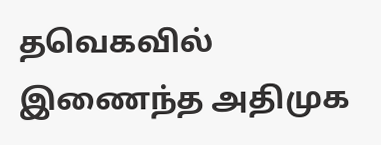தவெகவில் இணைந்த அதிமுக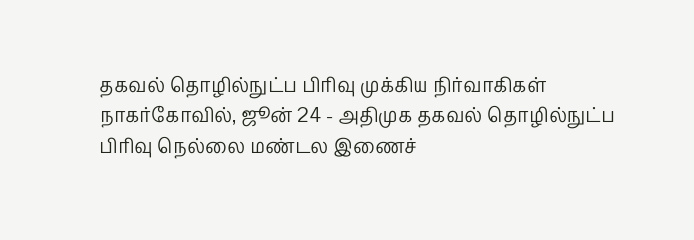தகவல் தொழில்நுட்ப பிரிவு முக்கிய நிர்வாகிகள்
நாகர்கோவில், ஜூன் 24 - அதிமுக தகவல் தொழில்நுட்ப பிரிவு நெல்லை மண்டல இணைச்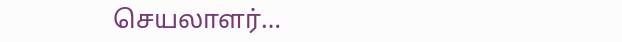செயலாளர்…